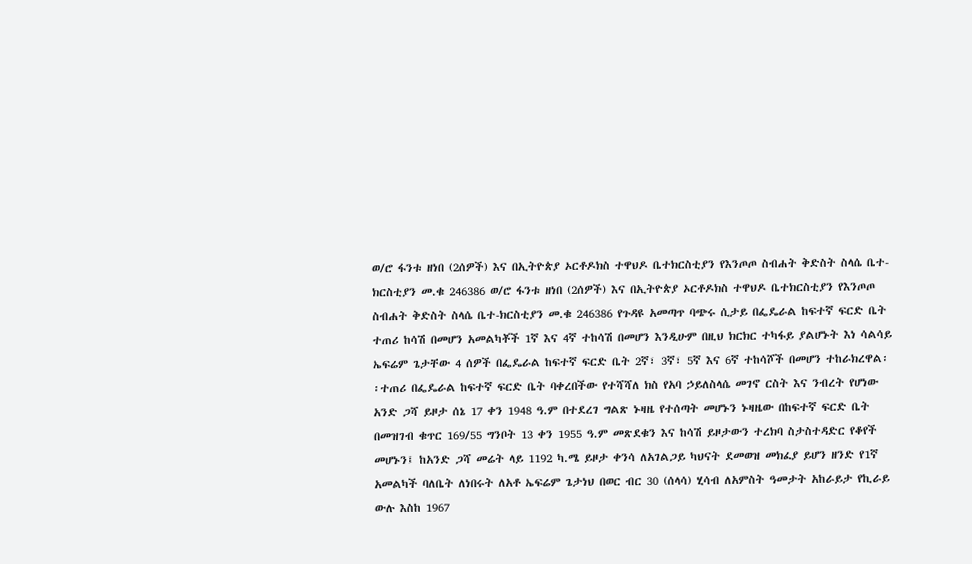ወ/ሮ ፋንቱ ዘነበ (2ሰዎች) እና በኢትዮጵያ ኦርቶዶክስ ተዋህዶ ቤተክርስቲያን የእንጦጦ ስብሐት ቅድስት ስላሴ ቤተ-ክርስቲያን መ.ቁ 246386 ወ/ሮ ፋንቱ ዘነበ (2ሰዎች) እና በኢትዮጵያ ኦርቶዶክስ ተዋህዶ ቤተክርስቲያን የእንጦጦ ስብሐት ቅድስት ስላሴ ቤተ-ክርስቲያን መ.ቁ 246386 የጉዳዩ አመጣጥ ባጭሩ ሲታይ በፌዴራል ከፍተኛ ፍርድ ቤት ተጠሪ ከሳሽ በመሆን አመልካቾች 1ኛ እና 4ኛ ተከሳሽ በመሆን እንዲሁም በዚህ ክርክር ተካፋይ ያልሆኑት እነ ሳልሳይ ኤፍሬም ጌታቸው 4 ሰዎች በፌዴራል ከፍተኛ ፍርድ ቤት 2ኛ፣ 3ኛ፣ 5ኛ እና 6ኛ ተከሳሾች በመሆን ተከራክረዋል፡፡ተጠሪ በፌዴራል ከፍተኛ ፍርድ ቤት ባቀረበችው የተሻሻለ ክስ የአባ ኃይለስላሴ መገኖ ርስት እና ንብረት የሆነው አንድ ጋሻ ይዞታ ሰኔ 17 ቀን 1948 ዓ.ም በተደረገ ግልጽ ኑዛዜ የተሰጣት መሆኑን ኑዛዜው በከፍተኛ ፍርድ ቤት በመዝገብ ቁጥር 169/55 ግንቦት 13 ቀን 1955 ዓ.ም መጽደቁን እና ከሳሽ ይዞታውን ተረክባ ስታስተዳድር የቆየች መሆኑን፤ ከአንድ ጋሻ መሬት ላይ 1192 ካ.ሜ ይዞታ ቀንሳ ለአገልጋይ ካህናት ደመወዝ መክፈያ ይሆን ዘንድ የ1ኛ አመልካች ባለቤት ለነበሩት ለአቶ ኤፍሬም ጌታነህ በወር ብር 30 (ሰላሳ) ሂሳብ ለአምስት ዓመታት አከራይታ የኪራይ ውሉ እስከ 1967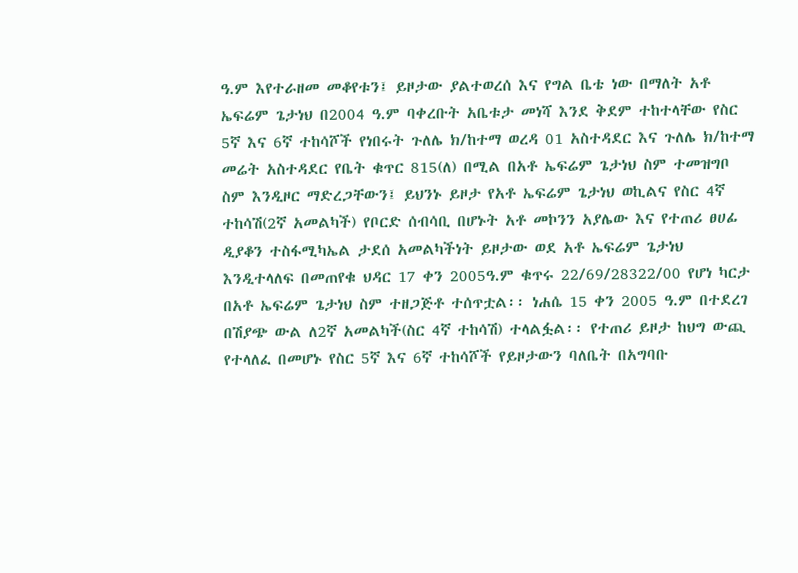ዓ.ም እየተራዘመ መቆየቱን፤ ይዞታው ያልተወረሰ እና የግል ቤቴ ነው በማለት አቶ ኤፍሬም ጌታነህ በ2004 ዓ.ም ባቀረቡት አቤቱታ መነሻ እንደ ቅደም ተከተላቸው የስር 5ኛ እና 6ኛ ተከሳሾች የነበሩት ጉለሌ ክ/ከተማ ወረዳ 01 አስተዳደር እና ጉለሌ ክ/ከተማ መሬት አስተዳደር የቤት ቁጥር 815(ለ) በሚል በአቶ ኤፍሬም ጌታነህ ስም ተመዝግቦ ስም እንዲዞር ማድረጋቸውን፤ ይህንኑ ይዞታ የአቶ ኤፍሬም ጌታነህ ወኪልና የስር 4ኛ ተከሳሽ(2ኛ አመልካች) የቦርድ ሰብሳቢ በሆኑት አቶ መኮንን አያሌው እና የተጠሪ ፀሀፊ ዲያቆን ተስፋሚካኤል ታደሰ አመልካችነት ይዞታው ወደ አቶ ኤፍሬም ጌታነህ እንዲተላለፍ በመጠየቁ ህዳር 17 ቀን 2005ዓ.ም ቁጥሩ 22/69/28322/00 የሆነ ካርታ በአቶ ኤፍሬም ጌታነህ ስም ተዘጋጅቶ ተሰጥቷል፡፡ ነሐሴ 15 ቀን 2005 ዓ.ም በተደረገ በሽያጭ ውል ለ2ኛ አመልካች(ስር 4ኛ ተከሳሽ) ተላልፏል፡፡ የተጠሪ ይዞታ ከህግ ውጪ የተላለፈ በመሆኑ የስር 5ኛ እና 6ኛ ተከሳሾች የይዞታውን ባለቤት በአግባቡ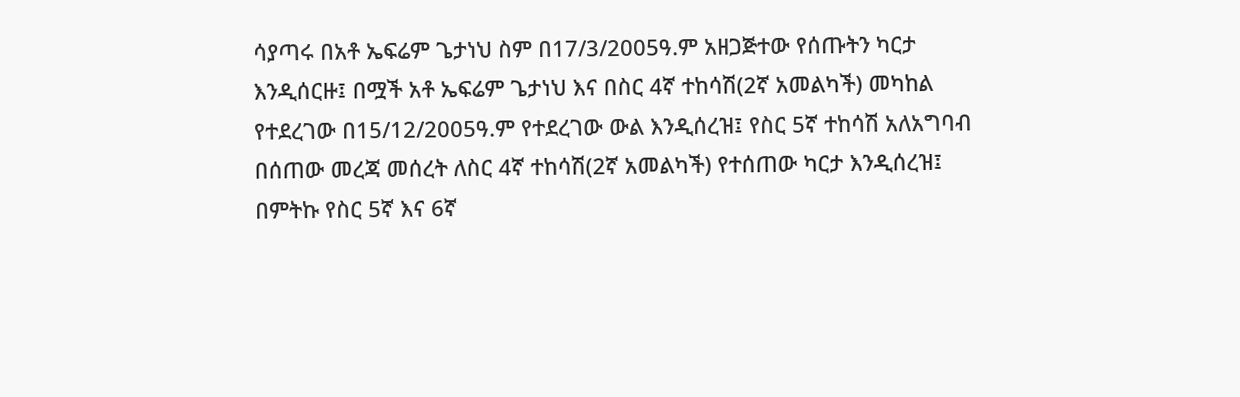ሳያጣሩ በአቶ ኤፍሬም ጌታነህ ስም በ17/3/2005ዓ.ም አዘጋጅተው የሰጡትን ካርታ እንዲሰርዙ፤ በሟች አቶ ኤፍሬም ጌታነህ እና በስር 4ኛ ተከሳሽ(2ኛ አመልካች) መካከል የተደረገው በ15/12/2005ዓ.ም የተደረገው ውል እንዲሰረዝ፤ የስር 5ኛ ተከሳሽ አለአግባብ በሰጠው መረጃ መሰረት ለስር 4ኛ ተከሳሽ(2ኛ አመልካች) የተሰጠው ካርታ እንዲሰረዝ፤ በምትኩ የስር 5ኛ እና 6ኛ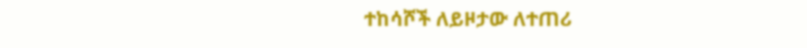ተከሳሾች ለይዞታው ለተጠሪ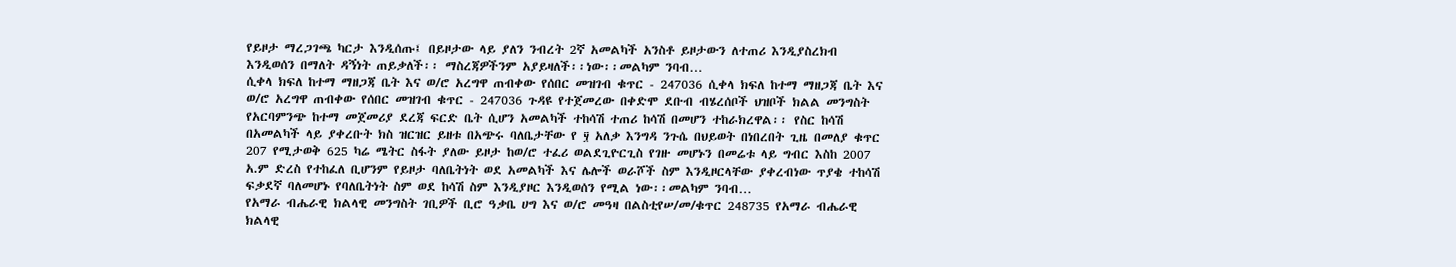የይዞታ ማረጋገጫ ካርታ እንዲሰጡ፤ በይዞታው ላይ ያለን ንብረት 2ኛ አመልካች አንስቶ ይዞታውን ለተጠሪ እንዲያስረክብ እንዲወሰን በማለት ዳኝነት ጠይቃለች፡፡ ማስረጃዎችንም አያይዛለች፡፡ነው፡፡መልካም ንባብ…
ሲቀላ ክፍለ ከተማ ማዘጋጃ ቤት እና ወ/ሮ አረግዋ ጠብቀው የሰበር መዝገብ ቁጥር - 247036 ሲቀላ ክፍለ ከተማ ማዘጋጃ ቤት እና ወ/ሮ አረግዋ ጠብቀው የሰበር መዝገብ ቁጥር - 247036 ጉዳዩ የተጀመረው በቀድሞ ደቡብ ብሄረሰቦች ህዝቦች ክልል መንግስት የአርባምንጭ ከተማ መጀመሪያ ደረጃ ፍርድ ቤት ሲሆን አመልካች ተከሳሽ ተጠሪ ከሳሽ በመሆን ተከራክረዋል፡፡ የስር ከሳሽ በአመልካች ላይ ያቀረቡት ክስ ዝርዝር ይዘቱ በአጭሩ ባለቤታቸው የ ፶ አለቃ እንግዳ ንጉሴ በህይወት በነበረበት ጊዜ በመለያ ቁጥር 207 የሚታወቅ 625 ካሬ ሜትር ስፋት ያለው ይዞታ ከወ/ሮ ተፈሪ ወልደጊዮርጊስ የገዙ መሆኑን በመሬቱ ላይ ግብር እስከ 2007 አ.ም ድረስ የተከፈለ ቢሆንም የይዞታ ባለቤትነት ወደ አመልካች እና ሌሎች ወራሾች ስም እንዲዞርላቸው ያቀረብነው ጥያቄ ተከሳሽ ፍቃደኛ ባለመሆኑ የባለቤትነት ስም ወደ ከሳሽ ስም እንዲያዞር እንዲወሰን የሚል ነው፡፡መልካም ንባብ…
የአማራ ብሔራዊ ክልላዊ መንግስት ገቢዎች ቢሮ ዓቃቤ ሀግ እና ወ/ሮ መዓዛ በልስቲየሠ/መ/ቁጥር 248735 የአማራ ብሔራዊ ክልላዊ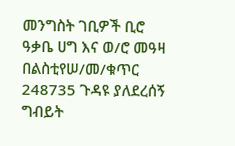መንግስት ገቢዎች ቢሮ ዓቃቤ ሀግ እና ወ/ሮ መዓዛ በልስቲየሠ/መ/ቁጥር 248735 ጉዳዩ ያለደረሰኝ ግብይት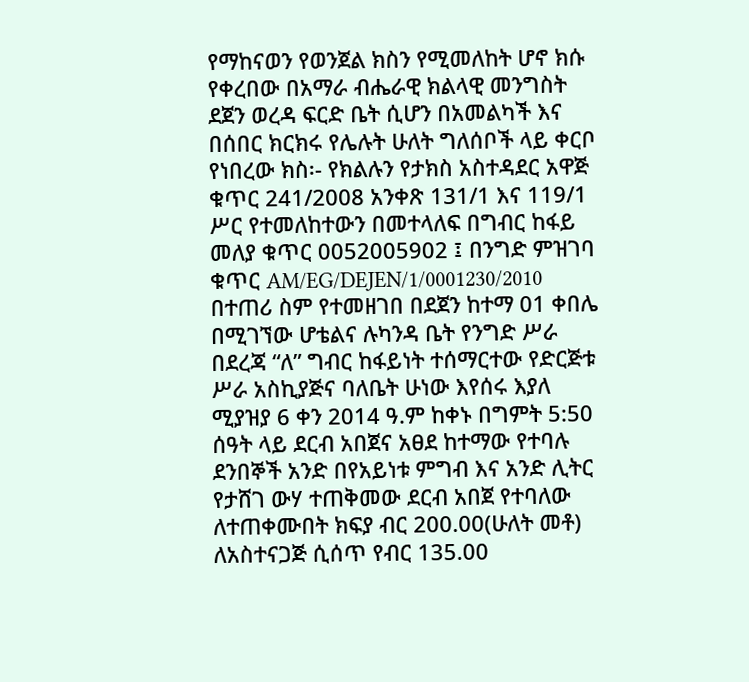የማከናወን የወንጀል ክስን የሚመለከት ሆኖ ክሱ የቀረበው በአማራ ብሔራዊ ክልላዊ መንግስት ደጀን ወረዳ ፍርድ ቤት ሲሆን በአመልካች እና በሰበር ክርክሩ የሌሉት ሁለት ግለሰቦች ላይ ቀርቦ የነበረው ክስ፡- የክልሉን የታክስ አስተዳደር አዋጅ ቁጥር 241/2008 አንቀጽ 131/1 እና 119/1 ሥር የተመለከተውን በመተላለፍ በግብር ከፋይ መለያ ቁጥር 0052005902 ፤ በንግድ ምዝገባ ቁጥር AM/EG/DEJEN/1/0001230/2010 በተጠሪ ስም የተመዘገበ በደጀን ከተማ 01 ቀበሌ በሚገኘው ሆቴልና ሉካንዳ ቤት የንግድ ሥራ በደረጃ “ለ” ግብር ከፋይነት ተሰማርተው የድርጅቱ ሥራ አስኪያጅና ባለቤት ሁነው እየሰሩ እያለ ሚያዝያ 6 ቀን 2014 ዓ.ም ከቀኑ በግምት 5:50 ሰዓት ላይ ደርብ አበጀና አፀደ ከተማው የተባሉ ደንበኞች አንድ በየአይነቱ ምግብ እና አንድ ሊትር የታሸገ ውሃ ተጠቅመው ደርብ አበጀ የተባለው ለተጠቀሙበት ክፍያ ብር 200.00(ሁለት መቶ) ለአስተናጋጅ ሲሰጥ የብር 135.00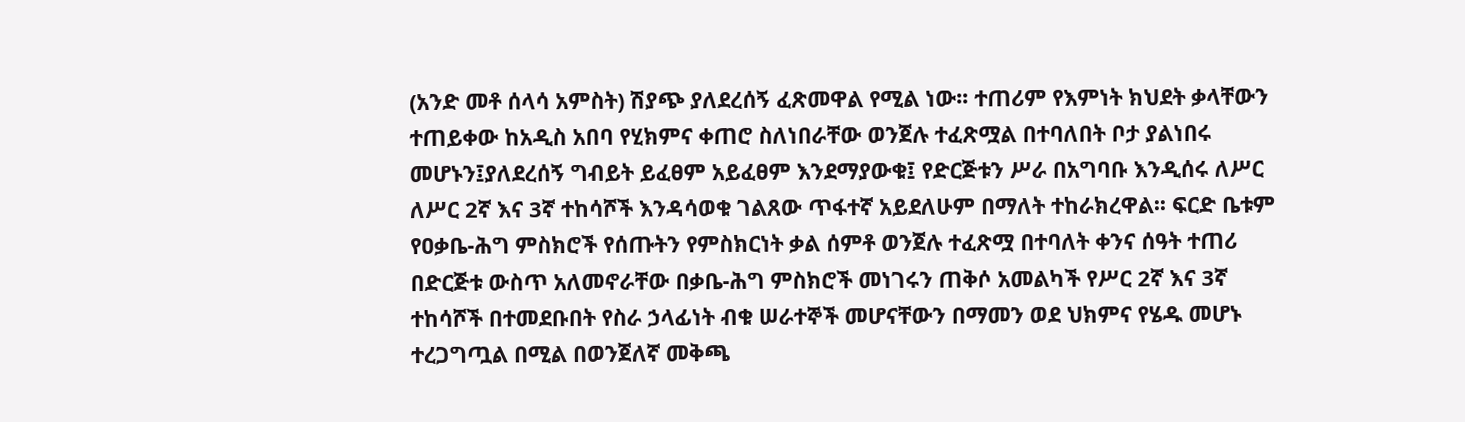(አንድ መቶ ሰላሳ አምስት) ሽያጭ ያለደረሰኝ ፈጽመዋል የሚል ነው፡፡ ተጠሪም የእምነት ክህደት ቃላቸውን ተጠይቀው ከአዲስ አበባ የሂክምና ቀጠሮ ስለነበራቸው ወንጀሉ ተፈጽሟል በተባለበት ቦታ ያልነበሩ መሆኑን፤ያለደረሰኝ ግብይት ይፈፀም አይፈፀም እንደማያውቁ፤ የድርጅቱን ሥራ በአግባቡ እንዲሰሩ ለሥር ለሥር 2ኛ እና 3ኛ ተከሳሾች እንዳሳወቁ ገልጸው ጥፋተኛ አይደለሁም በማለት ተከራክረዋል፡፡ ፍርድ ቤቱም የዐቃቤ-ሕግ ምስክሮች የሰጡትን የምስክርነት ቃል ሰምቶ ወንጀሉ ተፈጽሟ በተባለት ቀንና ሰዓት ተጠሪ በድርጅቱ ውስጥ አለመኖራቸው በቃቤ-ሕግ ምስክሮች መነገሩን ጠቅሶ አመልካች የሥር 2ኛ እና 3ኛ ተከሳሾች በተመደቡበት የስራ ኃላፊነት ብቁ ሠራተኞች መሆናቸውን በማመን ወደ ህክምና የሄዱ መሆኑ ተረጋግጧል በሚል በወንጀለኛ መቅጫ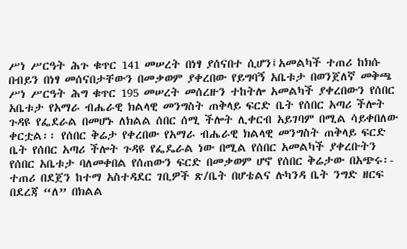ሥነ ሥርዓት ሕጉ ቁጥር 141 መሠረት በነፃ ያሰናበተ ሲሆን፤አመልካች ተጠሪ ከክሱ በብይን በነፃ መሰናበታቸውን በመቃወም ያቀረበው የይግባኝ አቤቱታ በወንጀለኛ መቅጫ ሥነ ሥርዓት ሕግ ቁጥር 195 መሠረት መሰረዙን ተከትሎ አመልካች ያቀረበውን የሰበር አቤቱታ የአማራ ብሔራዊ ክልላዊ መንግስት ጠቅላይ ፍርድ ቤት የሰበር አጣሪ ችሎት ጉዳዩ የፌደራል በመሆኑ ለክልል ሰበር ሰሚ ችሎት ሊቀርብ አይገባም በሚል ሳይቀበለው ቀርቷል፡፡ የሰበር ቅሬታ የቀረበው የአማራ ብሔራዊ ክልላዊ መንግስት ጠቅላይ ፍርድ ቤት የሰበር አጣሪ ችሎት ጉዳዩ የፌዴራል ነው በሚል የሰበር አመልካች ያቀረቡትን የሰበር አቤቱታ ባለመቀበል የሰጠውን ፍርድ በመቃወም ሆኖ የሰበር ቅሬታው በአጭሩ፡- ተጠሪ በደጀን ከተማ አስተዳደር ገቢዎች ጽ/ቤት በሆቴልና ሉካንዳ ቤት ንግድ ዘርፍ በደረጃ “ለ” በክልል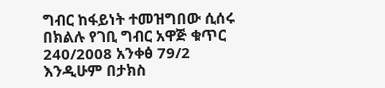ግብር ከፋይነት ተመዝግበው ሲሰሩ በክልሉ የገቢ ግብር አዋጅ ቁጥር 240/2008 አንቀፅ 79/2 እንዲሁም በታክስ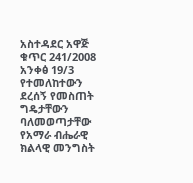አስተዳደር አዋጅ ቁጥር 241/2008 አንቀፅ 19/3 የተመለከተውን ደረሰኝ የመስጠት ግዴታቸውን ባለመወጣታቸው የአማራ ብሔራዊ ክልላዊ መንግስት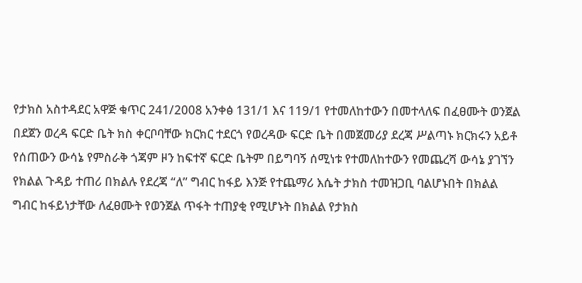የታክስ አስተዳደር አዋጅ ቁጥር 241/2008 አንቀፅ 131/1 እና 119/1 የተመለከተውን በመተላለፍ በፈፀሙት ወንጀል በደጀን ወረዳ ፍርድ ቤት ክስ ቀርቦባቸው ክርክር ተደርጎ የወረዳው ፍርድ ቤት በመጀመሪያ ደረጃ ሥልጣኑ ክርክሩን አይቶ የሰጠውን ውሳኔ የምስራቅ ጎጃም ዞን ከፍተኛ ፍርድ ቤትም በይግባኝ ሰሚነቱ የተመለከተውን የመጨረሻ ውሳኔ ያገኘን የክልል ጉዳይ ተጠሪ በክልሉ የደረጃ “ለ” ግብር ከፋይ እንጅ የተጨማሪ እሴት ታክስ ተመዝጋቢ ባልሆኑበት በክልል ግብር ከፋይነታቸው ለፈፀሙት የወንጀል ጥፋት ተጠያቂ የሚሆኑት በክልል የታክስ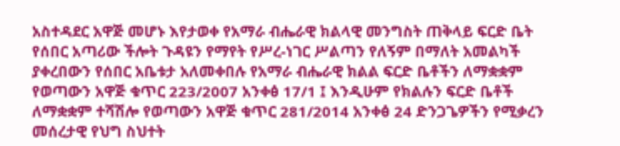አስተዳደር አዋጅ መሆኑ እየታወቀ የአማራ ብሔራዊ ክልላዊ መንግስት ጠቅላይ ፍርድ ቤት የሰበር አጣሪው ችሎት ጉዳዩን የማየት የሥረ-ነገር ሥልጣን የለኝም በማለት አመልካች ያቀረበውን የሰበር አቤቱታ አለመቀበሉ የአማራ ብሔራዊ ክልል ፍርድ ቤቶችን ለማቋቋም የወጣውን አዋጅ ቁጥር 223/2007 አንቀፅ 17/1 ፤ እንዲሁም የክልሉን ፍርድ ቤቶች ለማቋቋም ተሻሽሎ የወጣውን አዋጅ ቁጥር 281/2014 አንቀፅ 24 ድንጋጌዎችን የሚቃረን መሰረታዊ የህግ ስህተት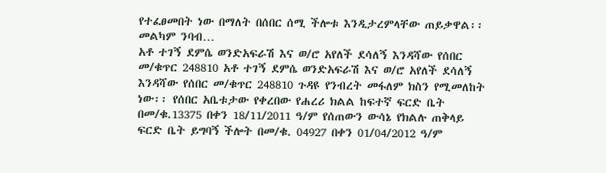የተፈፀመበት ነው በማለት በሰበር ሰሚ ችሎቱ እንዲታረምላቸው ጠይቃዋል፡፡መልካም ንባብ…
አቶ ተገኝ ደምሴ ወንድአፍራሽ እና ወ/ሮ አየለች ደሳለኝ እንዳሻው የሰበር መ/ቁጥር 248810 አቶ ተገኝ ደምሴ ወንድአፍራሽ እና ወ/ሮ አየለች ደሳለኝ እንዳሻው የሰበር መ/ቁጥር 248810 ጉዳዩ የንብረት መፋለም ክስን የሚመለከት ነው፡፡ የሰበር አቤቱታው የቀረበው የሐረሪ ክልል ከፍተኛ ፍርድ ቤት በመ/ቁ.13375 በቀን 18/11/2011 ዓ/ም የሰጠውን ውሳኔ የክልሉ ጠቅላይ ፍርድ ቤት ይግባኝ ችሎት በመ/ቁ. 04927 በቀን 01/04/2012 ዓ/ም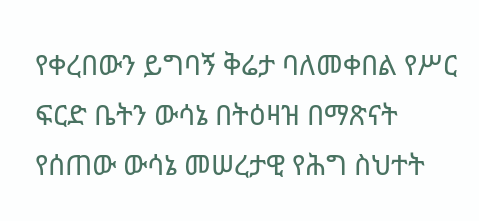የቀረበውን ይግባኝ ቅሬታ ባለመቀበል የሥር ፍርድ ቤትን ውሳኔ በትዕዛዝ በማጽናት የሰጠው ውሳኔ መሠረታዊ የሕግ ስህተት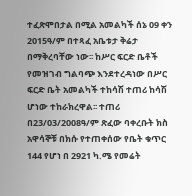ተፈጽሞበታል በሚል አመልካች ሰኔ 09 ቀን 2015ዓ/ም በተጻፈ አቤቱታ ቅሬታ በማቅረባቸው ነው፡፡ ከሥር ፍርድ ቤቶች የመዝገብ ግልባጭ እንደተረዳነው በሥር ፍርድ ቤት አመልካች ተከሳሽ ተጠሪ ከሳሽ ሆነው ተከራክረዋል፡፡ ተጠሪ በ23/03/2008ዓ/ም ጽፈው ባቀረቡት ክስ አዋሳኞቹ በክሱ የተጠቀሰው የቤት ቁጥር 144 የሆነ በ 2921 ካ.ሜ የመሬት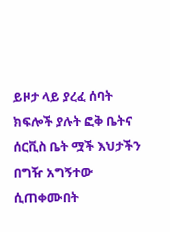ይዞታ ላይ ያረፈ ሰባት ክፍሎች ያሉት ፎቅ ቤትና ሰርቪስ ቤት ሟች እህታችን በግዥ አግኝተው ሲጠቀሙበት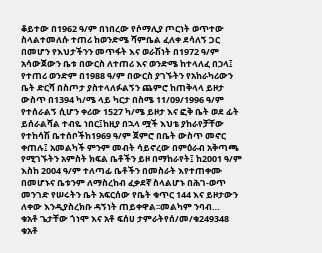ቆይተው በ1962 ዓ/ም በነበረው የሶማሊያ ጦርነት ወጥተው ስላልተመለሱ ተጠሪ ከወንድሜ ሻምቤል ፈለቀ ደሳለኝ ጋር በመሆን የእህታችንን መጥፋት እና ወራሽነት በ1972 ዓ/ም አሳውጀውን ቤቱ በውርስ ለተጠሪ እና ወንድሜ ከተላለፈ በኃላ፤ የተጠሪ ወንድም በ1988 ዓ/ም በውርስ ያገኙትን የአከራካሪውን ቤት ድርሻ በስጦታ ያስተላለፉልኝን ጨምሮ ከጠቅላላ ይዞታ ውስጥ በ1394 ካ/ሜ ላይ ካርታ በስሜ 11/09/1996 ዓ/ም የተሰራልኝ ሲሆን ቀሪው 1527 ካ/ሜ ይዞታ እና ፎቅ ቤት ወደ ፊት ይሰራልሻል ተብዬ ነበር፤ከዚያ በኋላ ሟች እህቴ ያከራየቻቸው የተከሳሽ ቤተሰቦችከ1969 ዓ/ም ጀምሮ በቤት ውስጥ መኖር ቀጠሉ፤ አመልካች ምንም መብት ሳይኖረው በምዕራብ አቅጣጫ የሚገኙትን አምስት ክፍል ቤቶችን ይዞ በማከራየት፤ ከ2001 ዓ/ም እስከ 2004 ዓ/ም ተለጣፊ ቤቶችን በመስራት እየተጠቀሙ በመሆኑና ቤቱንም ለማስረከብ ፈቃደኛ ስላልሆኑ በሕገ-ወጥ መንገድ የሠሩትን ቤት አፍርሰው የቤት ቁጥር 144 እና ይዞታውን ለቀው እንዲያስረክቡ ዳኝነት ጠይቀዋል፡፡መልካም ንባብ…
ቁአቶ ጌታቸው ጎነሞ እና አቶ ፍሰሀ ታምራትየሰ/መ/ቁ249348 ቁአቶ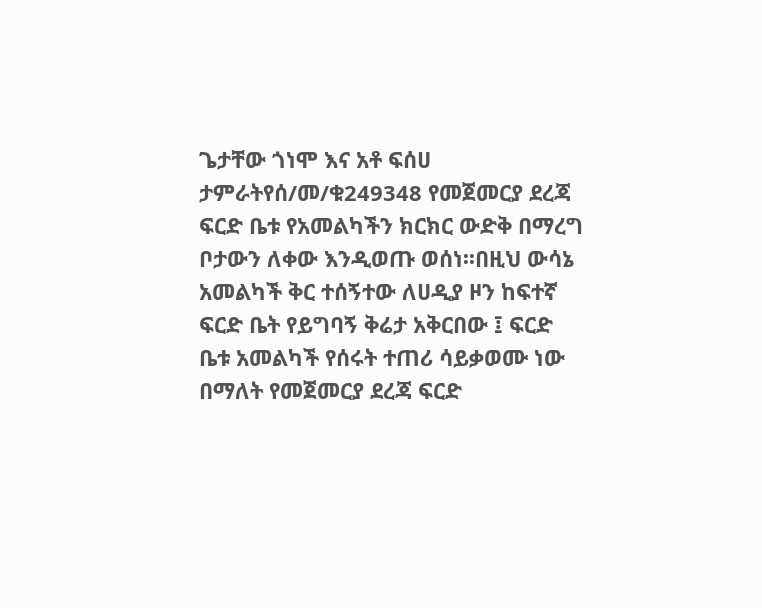ጌታቸው ጎነሞ እና አቶ ፍሰሀ ታምራትየሰ/መ/ቁ249348 የመጀመርያ ደረጃ ፍርድ ቤቱ የአመልካችን ክርክር ውድቅ በማረግ ቦታውን ለቀው እንዲወጡ ወሰነ፡፡በዚህ ውሳኔ አመልካች ቅር ተሰኝተው ለሀዲያ ዞን ከፍተኛ ፍርድ ቤት የይግባኝ ቅሬታ አቅርበው ፤ ፍርድ ቤቱ አመልካች የሰሩት ተጠሪ ሳይቃወሙ ነው በማለት የመጀመርያ ደረጃ ፍርድ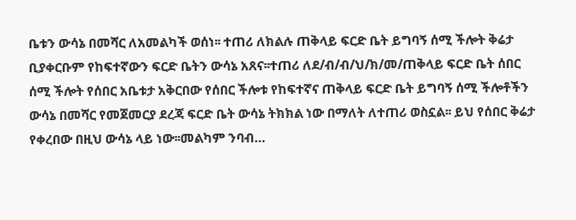ቤቱን ውሳኔ በመሻር ለአመልካች ወሰነ፡፡ ተጠሪ ለክልሉ ጠቅላይ ፍርድ ቤት ይግባኝ ሰሚ ችሎት ቅሬታ ቢያቀርቡም የከፍተኛውን ፍርድ ቤትን ውሳኔ አጸና፡፡ተጠሪ ለደ/ብ/ብ/ህ/ክ/መ/ጠቅላይ ፍርድ ቤት ሰበር ሰሚ ችሎት የሰበር አቤቱታ አቅርበው የሰበር ችሎቱ የከፍተኛና ጠቅላይ ፍርድ ቤት ይግባኝ ሰሚ ችሎቶችን ውሳኔ በመሻር የመጀመርያ ደረጃ ፍርድ ቤት ውሳኔ ትክክል ነው በማለት ለተጠሪ ወስኗል፡፡ ይህ የሰበር ቅሬታ የቀረበው በዚህ ውሳኔ ላይ ነው፡፡መልካም ንባብ…